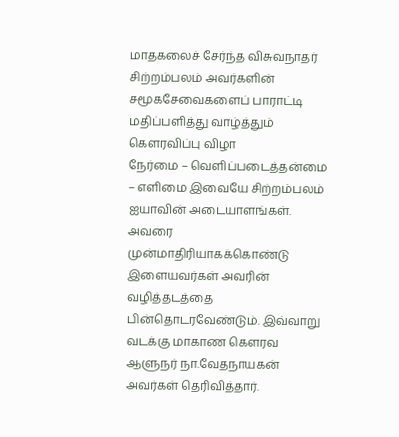மாதகலைச் சேர்ந்த விசுவநாதர் சிற்றம்பலம் அவர்களின் சமூகசேவைகளைப் பாராட்டி மதிப்பளித்து வாழ்த்தும் கௌரவிப்பு விழா
நேர்மை – வெளிப்படைத்தன்மை – எளிமை இவையே சிற்றம்பலம் ஐயாவின் அடையாளங்கள். அவரை முன்மாதிரியாகக்கொண்டு இளையவர்கள் அவரின் வழித்தடத்தை பின்தொடரவேண்டும். இவ்வாறு வடக்கு மாகாண கௌரவ ஆளுநர் நா.வேதநாயகன் அவர்கள் தெரிவித்தார்.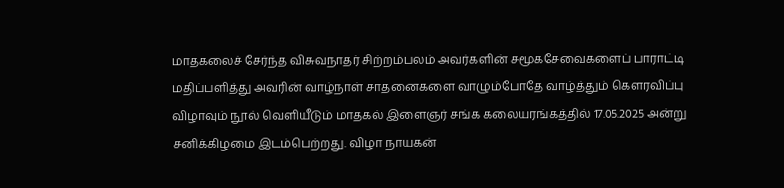மாதகலைச் சேர்ந்த விசுவநாதர் சிற்றம்பலம் அவர்களின் சமூகசேவைகளைப் பாராட்டி மதிப்பளித்து அவரின் வாழ்நாள் சாதனைகளை வாழும்போதே வாழ்த்தும் கௌரவிப்பு விழாவும் நூல் வெளியீடும் மாதகல் இளைஞர் சங்க கலையரங்கத்தில் 17.05.2025 அன்று சனிக்கிழமை இடம்பெற்றது. விழா நாயகன்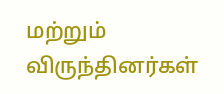மற்றும் விருந்தினர்கள்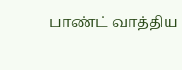பாண்ட் வாத்திய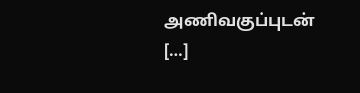அணிவகுப்புடன் […]